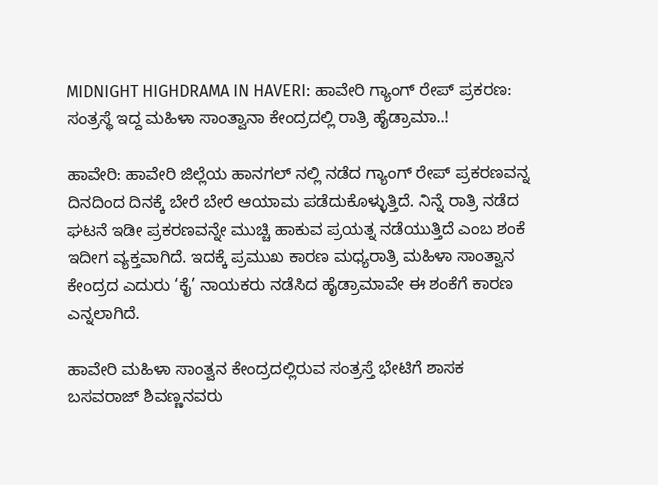MIDNIGHT HIGHDRAMA IN HAVERI: ಹಾವೇರಿ ಗ್ಯಾಂಗ್ ರೇಪ್ ಪ್ರಕರಣ: ಸಂತ್ರಸ್ಥೆ ಇದ್ದ ಮಹಿಳಾ ಸಾಂತ್ವಾನಾ ಕೇಂದ್ರದಲ್ಲಿ ರಾತ್ರಿ ಹೈಡ್ರಾಮಾ..!

ಹಾವೇರಿ: ಹಾವೇರಿ ಜಿಲ್ಲೆಯ ಹಾನಗಲ್ ನಲ್ಲಿ ನಡೆದ ಗ್ಯಾಂಗ್ ರೇಪ್ ಪ್ರಕರಣವನ್ನ ದಿನದಿಂದ ದಿನಕ್ಕೆ ಬೇರೆ ಬೇರೆ ಆಯಾಮ ಪಡೆದುಕೊಳ್ಳುತ್ತಿದೆ. ನಿನ್ನೆ ರಾತ್ರಿ ನಡೆದ ಘಟನೆ ಇಡೀ ಪ್ರಕರಣವನ್ನೇ ಮುಚ್ಚಿ ಹಾಕುವ ಪ್ರಯತ್ನ ನಡೆಯುತ್ತಿದೆ ಎಂಬ ಶಂಕೆ ಇದೀಗ ವ್ಯಕ್ತವಾಗಿದೆ. ಇದಕ್ಕೆ ಪ್ರಮುಖ ಕಾರಣ ಮಧ್ಯರಾತ್ರಿ ಮಹಿಳಾ ಸಾಂತ್ವಾನ ಕೇಂದ್ರದ ಎದುರು ‘ಕೈ’ ನಾಯಕರು ನಡೆಸಿದ ಹೈಡ್ರಾಮಾವೇ ಈ ಶಂಕೆಗೆ ಕಾರಣ ಎನ್ನಲಾಗಿದೆ.

ಹಾವೇರಿ ಮಹಿಳಾ ಸಾಂತ್ವನ ಕೇಂದ್ರದಲ್ಲಿರುವ ಸಂತ್ರಸ್ತೆ ಭೇಟಿಗೆ ಶಾಸಕ ಬಸವರಾಜ್ ಶಿವಣ್ಣನವರು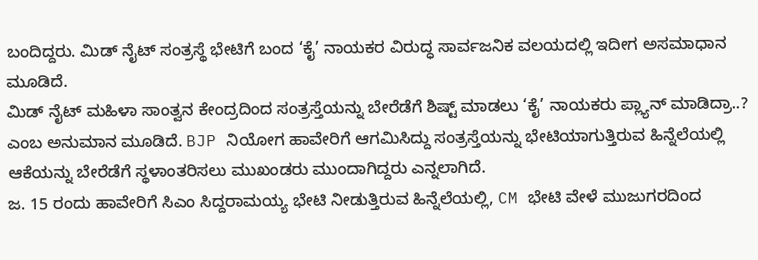ಬಂದಿದ್ದರು. ಮಿಡ್ ನೈಟ್ ಸಂತ್ರಸ್ಥೆ ಭೇಟಿಗೆ ಬಂದ ‘ಕೈ’ ನಾಯಕರ ವಿರುದ್ಧ ಸಾರ್ವಜನಿಕ ವಲಯದಲ್ಲಿ ಇದೀಗ ಅಸಮಾಧಾನ ಮೂಡಿದೆ.
ಮಿಡ್ ನೈಟ್ ಮಹಿಳಾ ಸಾಂತ್ವನ‌ ಕೇಂದ್ರದಿಂದ ಸಂತ್ರಸ್ತೆಯನ್ನು ಬೇರೆಡೆಗೆ ಶಿಷ್ಟ್ ಮಾಡಲು ‘ಕೈ’ ನಾಯಕರು ಪ್ಲ್ಯಾನ್ ಮಾಡಿದ್ರಾ..? ಎಂಬ ಅನುಮಾನ ಮೂಡಿದೆ. BJP ನಿಯೋಗ ಹಾವೇರಿಗೆ ಆಗಮಿಸಿದ್ದು ಸಂತ್ರಸ್ತೆಯನ್ನು ಭೇಟಿಯಾಗುತ್ತಿರುವ ಹಿನ್ನೆಲೆಯಲ್ಲಿ ಆಕೆಯನ್ನು ಬೇರೆಡೆಗೆ ಸ್ಥಳಾಂತರಿಸಲು ಮುಖಂಡರು ಮುಂದಾಗಿದ್ದರು ಎನ್ನಲಾಗಿದೆ.
ಜ. 15 ರಂದು ಹಾವೇರಿಗೆ ಸಿಎಂ ಸಿದ್ದರಾಮಯ್ಯ ಭೇಟಿ ನೀಡುತ್ತಿರುವ ಹಿನ್ನೆಲೆಯಲ್ಲಿ, CM ಭೇಟಿ ವೇಳೆ ಮುಜುಗರದಿಂದ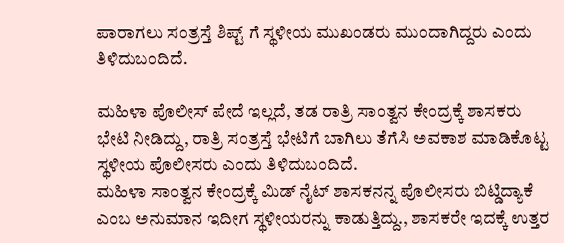ಪಾರಾಗಲು ಸಂತ್ರಸ್ತೆ ಶಿಪ್ಟ್ ಗೆ ಸ್ಥಳೀಯ ಮುಖಂಡರು ಮುಂದಾಗಿದ್ದರು ಎಂದು ತಿಳಿದುಬಂದಿದೆ.

ಮಹಿಳಾ ಪೊಲೀಸ್ ಪೇದೆ ಇಲ್ಲದೆ, ತಡ ರಾತ್ರಿ ಸಾಂತ್ವನ‌ ಕೇಂದ್ರಕ್ಕೆ ಶಾಸಕರು ಭೇಟಿ ನೀಡಿದ್ದು, ರಾತ್ರಿ ಸಂತ್ರಸ್ತೆ ಭೇಟಿಗೆ ಬಾಗಿಲು ತೆಗೆಸಿ ಅವಕಾಶ ಮಾಡಿಕೊಟ್ಟ ಸ್ಥಳೀಯ ಪೊಲೀಸರು ಎಂದು ತಿಳಿದುಬಂದಿದೆ.
ಮಹಿಳಾ ಸಾಂತ್ವನ‌ ಕೇಂದ್ರಕ್ಕೆ ಮಿಡ್ ನೈಟ್ ಶಾಸಕನನ್ನ ಪೊಲೀಸರು ಬಿಟ್ಡಿದ್ಯಾಕೆ ಎಂಬ ಅನುಮಾನ ಇದೀಗ ಸ್ಥಳೀಯರನ್ನು ಕಾಡುತ್ತಿದ್ದು., ಶಾಸಕರೇ ಇದಕ್ಕೆ ಉತ್ತರ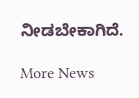ನೀಡಬೇಕಾಗಿದೆ.

More News